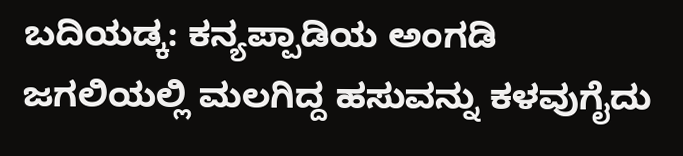ಬದಿಯಡ್ಕ: ಕನ್ಯಪ್ಪಾಡಿಯ ಅಂಗಡಿ ಜಗಲಿಯಲ್ಲಿ ಮಲಗಿದ್ದ ಹಸುವನ್ನು ಕಳವುಗೈದು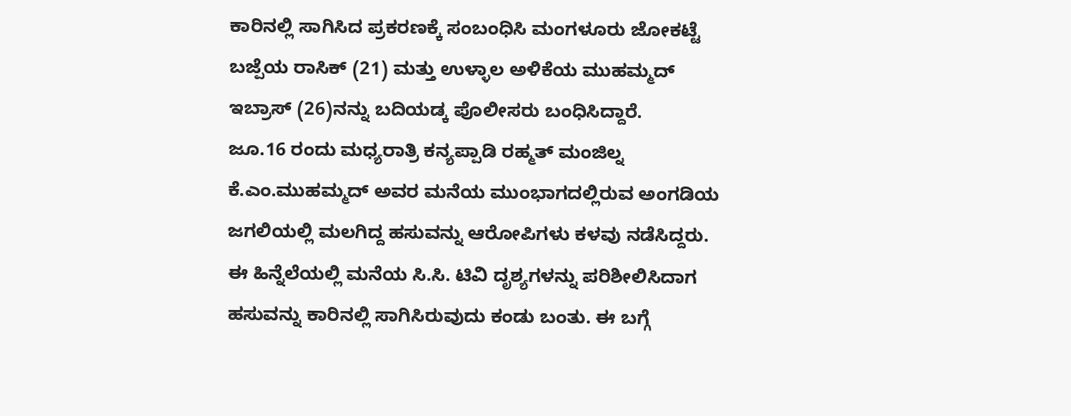ಕಾರಿನಲ್ಲಿ ಸಾಗಿಸಿದ ಪ್ರಕರಣಕ್ಕೆ ಸಂಬಂಧಿಸಿ ಮಂಗಳೂರು ಜೋಕಟ್ಟೆ ಬಜ್ಪೆಯ ರಾಸಿಕ್ (21) ಮತ್ತು ಉಳ್ಳಾಲ ಅಳಿಕೆಯ ಮುಹಮ್ಮದ್ ಇಬ್ರಾಸ್ (26)ನನ್ನು ಬದಿಯಡ್ಕ ಪೊಲೀಸರು ಬಂಧಿಸಿದ್ದಾರೆ.
ಜೂ.16 ರಂದು ಮಧ್ಯರಾತ್ರಿ ಕನ್ಯಪ್ಪಾಡಿ ರಹ್ಮತ್ ಮಂಜಿಲ್ನ ಕೆ.ಎಂ.ಮುಹಮ್ಮದ್ ಅವರ ಮನೆಯ ಮುಂಭಾಗದಲ್ಲಿರುವ ಅಂಗಡಿಯ ಜಗಲಿಯಲ್ಲಿ ಮಲಗಿದ್ದ ಹಸುವನ್ನು ಆರೋಪಿಗಳು ಕಳವು ನಡೆಸಿದ್ದರು.
ಈ ಹಿನ್ನೆಲೆಯಲ್ಲಿ ಮನೆಯ ಸಿ.ಸಿ. ಟಿವಿ ದೃಶ್ಯಗಳನ್ನು ಪರಿಶೀಲಿಸಿದಾಗ ಹಸುವನ್ನು ಕಾರಿನಲ್ಲಿ ಸಾಗಿಸಿರುವುದು ಕಂಡು ಬಂತು. ಈ ಬಗ್ಗೆ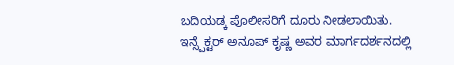ಬದಿಯಡ್ಕ ಪೊಲೀಸರಿಗೆ ದೂರು ನೀಡಲಾಯಿತು. ಇನ್ಸ್ಪೆಕ್ಟರ್ ಅನೂಪ್ ಕೃಷ್ಣ ಅವರ ಮಾರ್ಗದರ್ಶನದಲ್ಲಿ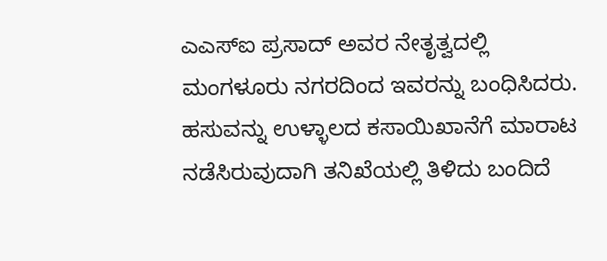ಎಎಸ್ಐ ಪ್ರಸಾದ್ ಅವರ ನೇತೃತ್ವದಲ್ಲಿ ಮಂಗಳೂರು ನಗರದಿಂದ ಇವರನ್ನು ಬಂಧಿಸಿದರು.
ಹಸುವನ್ನು ಉಳ್ಳಾಲದ ಕಸಾಯಿಖಾನೆಗೆ ಮಾರಾಟ ನಡೆಸಿರುವುದಾಗಿ ತನಿಖೆಯಲ್ಲಿ ತಿಳಿದು ಬಂದಿದೆ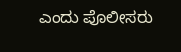ಎಂದು ಪೊಲೀಸರು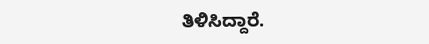ತಿಳಿಸಿದ್ದಾರೆ.